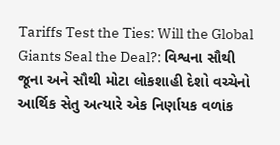Tariffs Test the Ties: Will the Global Giants Seal the Deal?: વિશ્વના સૌથી જૂના અને સૌથી મોટા લોકશાહી દેશો વચ્ચેનો આર્થિક સેતુ અત્યારે એક નિર્ણાયક વળાંક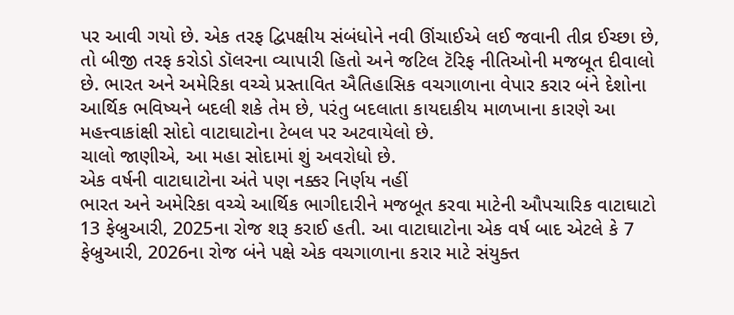પર આવી ગયો છે. એક તરફ દ્વિપક્ષીય સંબંધોને નવી ઊંચાઈએ લઈ જવાની તીવ્ર ઈચ્છા છે, તો બીજી તરફ કરોડો ડૉલરના વ્યાપારી હિતો અને જટિલ ટૅરિફ નીતિઓની મજબૂત દીવાલો છે. ભારત અને અમેરિકા વચ્ચે પ્રસ્તાવિત ઐતિહાસિક વચગાળાના વેપાર કરાર બંને દેશોના આર્થિક ભવિષ્યને બદલી શકે તેમ છે, પરંતુ બદલાતા કાયદાકીય માળખાના કારણે આ મહત્ત્વાકાંક્ષી સોદો વાટાઘાટોના ટેબલ પર અટવાયેલો છે.
ચાલો જાણીએ, આ મહા સોદામાં શું અવરોધો છે.
એક વર્ષની વાટાઘાટોના અંતે પણ નક્કર નિર્ણય નહીં
ભારત અને અમેરિકા વચ્ચે આર્થિક ભાગીદારીને મજબૂત કરવા માટેની ઔપચારિક વાટાઘાટો 13 ફેબ્રુઆરી, 2025ના રોજ શરૂ કરાઈ હતી. આ વાટાઘાટોના એક વર્ષ બાદ એટલે કે 7 ફેબ્રુઆરી, 2026ના રોજ બંને પક્ષે એક વચગાળાના કરાર માટે સંયુક્ત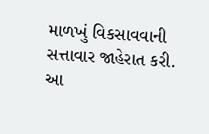માળખું વિકસાવવાની સત્તાવાર જાહેરાત કરી. આ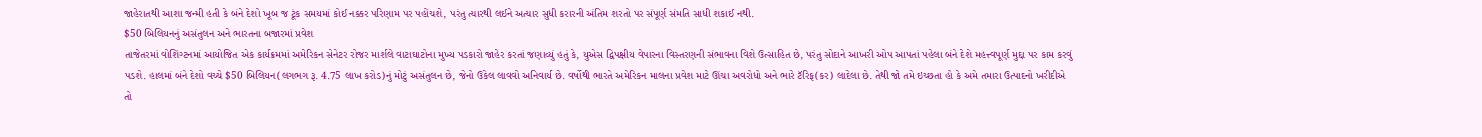જાહેરાતથી આશા જન્મી હતી કે બંને દેશો ખૂબ જ ટૂંક સમયમાં કોઈ નક્કર પરિણામ પર પહોંચશે, પરંતુ ત્યારથી લઈને અત્યાર સુધી કરારની અંતિમ શરતો પર સંપૂર્ણ સંમતિ સાધી શકાઈ નથી.
$50 બિલિયનનું અસંતુલન અને ભારતના બજારમાં પ્રવેશ
તાજેતરમાં વોશિંગ્ટનમાં આયોજિત એક કાર્યક્રમમાં અમેરિકન સેનેટર રોજર માર્શલે વાટાઘાટોના મુખ્ય પડકારો જાહેર કરતાં જણાવ્યું હતું કે, યુએસ દ્વિપક્ષીય વેપારના વિસ્તરણની સંભાવના વિશે ઉત્સાહિત છે, પરંતુ સોદાને આખરી ઓપ આપતાં પહેલા બંને દેશે મહત્ત્વપૂર્ણ મુદ્દા પર કામ કરવું પડશે. હાલમાં બંને દેશો વચ્ચે $50 બિલિયન(લગભગ રૂ. 4.75 લાખ કરોડ)નું મોટું અસંતુલન છે, જેનો ઉકેલ લાવવો અનિવાર્ય છે. વર્ષોથી ભારતે અમેરિકન માલના પ્રવેશ માટે ઊંચા અવરોધો અને ભારે ટૅરિફ(કર) લાદેલા છે. તેથી જો તમે ઇચ્છતા હો કે અમે તમારા ઉત્પાદનો ખરીદીએ તો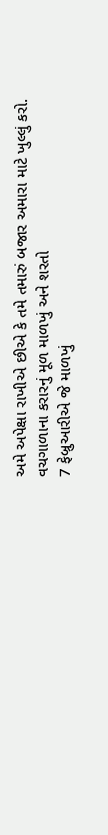અમે અપેક્ષા રાખીએ છીએ કે તમે તમારું બજાર અમારા માટે ખુલ્લું કરો.
વચગાળાના કરારનું મૂળ માળખું અને શરતો
7 ફેબ્રુઆરીએ જે માળખું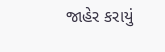જાહેર કરાયું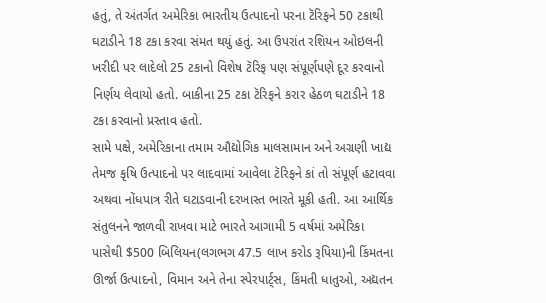હતું, તે અંતર્ગત અમેરિકા ભારતીય ઉત્પાદનો પરના ટૅરિફને 50 ટકાથી ઘટાડીને 18 ટકા કરવા સંમત થયું હતું. આ ઉપરાંત રશિયન ઓઇલની ખરીદી પર લાદેલો 25 ટકાનો વિશેષ ટૅરિફ પણ સંપૂર્ણપણે દૂર કરવાનો નિર્ણય લેવાયો હતો. બાકીના 25 ટકા ટૅરિફને કરાર હેઠળ ઘટાડીને 18 ટકા કરવાનો પ્રસ્તાવ હતો.
સામે પક્ષે, અમેરિકાના તમામ ઔદ્યોગિક માલસામાન અને અગ્રણી ખાદ્ય તેમજ કૃષિ ઉત્પાદનો પર લાદવામાં આવેલા ટૅરિફને કાં તો સંપૂર્ણ હટાવવા અથવા નોંધપાત્ર રીતે ઘટાડવાની દરખાસ્ત ભારતે મૂકી હતી. આ આર્થિક સંતુલનને જાળવી રાખવા માટે ભારતે આગામી 5 વર્ષમાં અમેરિકા પાસેથી $500 બિલિયન(લગભગ 47.5 લાખ કરોડ રૂપિયા)ની કિંમતના ઊર્જા ઉત્પાદનો, વિમાન અને તેના સ્પેરપાર્ટ્સ, કિંમતી ધાતુઓ, અદ્યતન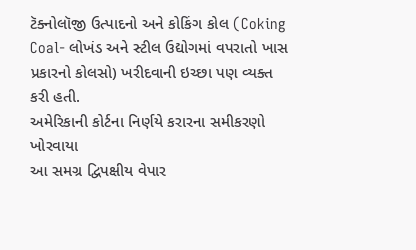ટૅક્નોલૉજી ઉત્પાદનો અને કોકિંગ કોલ (Coking Coal- લોખંડ અને સ્ટીલ ઉદ્યોગમાં વપરાતો ખાસ પ્રકારનો કોલસો) ખરીદવાની ઇચ્છા પણ વ્યક્ત કરી હતી.
અમેરિકાની કોર્ટના નિર્ણયે કરારના સમીકરણો ખોરવાયા
આ સમગ્ર દ્વિપક્ષીય વેપાર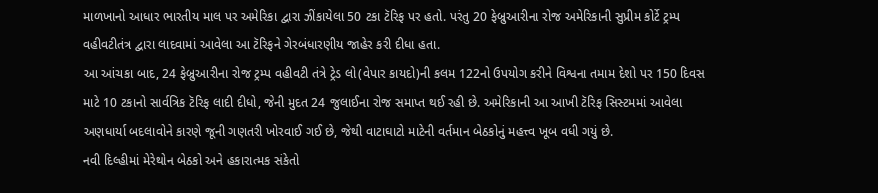માળખાનો આધાર ભારતીય માલ પર અમેરિકા દ્વારા ઝીંકાયેલા 50 ટકા ટૅરિફ પર હતો. પરંતુ 20 ફેબ્રુઆરીના રોજ અમેરિકાની સુપ્રીમ કોર્ટે ટ્રમ્પ વહીવટીતંત્ર દ્વારા લાદવામાં આવેલા આ ટૅરિફને ગેરબંધારણીય જાહેર કરી દીધા હતા.
આ આંચકા બાદ, 24 ફેબ્રુઆરીના રોજ ટ્રમ્પ વહીવટી તંત્રે ટ્રેડ લો(વેપાર કાયદો)ની કલમ 122નો ઉપયોગ કરીને વિશ્વના તમામ દેશો પર 150 દિવસ માટે 10 ટકાનો સાર્વત્રિક ટૅરિફ લાદી દીધો, જેની મુદત 24 જુલાઈના રોજ સમાપ્ત થઈ રહી છે. અમેરિકાની આ આખી ટૅરિફ સિસ્ટમમાં આવેલા અણધાર્યા બદલાવોને કારણે જૂની ગણતરી ખોરવાઈ ગઈ છે, જેથી વાટાઘાટો માટેની વર્તમાન બેઠકોનું મહત્ત્વ ખૂબ વધી ગયું છે.
નવી દિલ્હીમાં મેરેથોન બેઠકો અને હકારાત્મક સંકેતો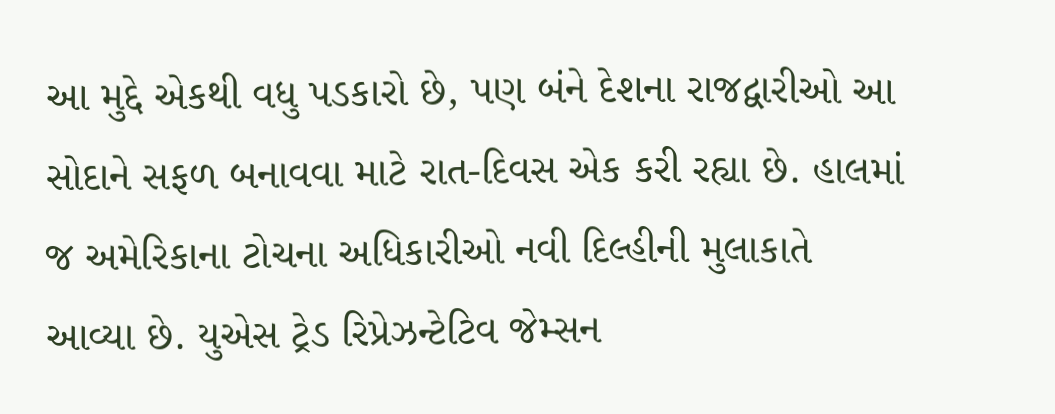આ મુદ્દે એકથી વધુ પડકારો છે, પણ બંને દેશના રાજદ્વારીઓ આ સોદાને સફળ બનાવવા માટે રાત-દિવસ એક કરી રહ્યા છે. હાલમાં જ અમેરિકાના ટોચના અધિકારીઓ નવી દિલ્હીની મુલાકાતે આવ્યા છે. યુએસ ટ્રેડ રિપ્રેઝન્ટેટિવ જેમ્સન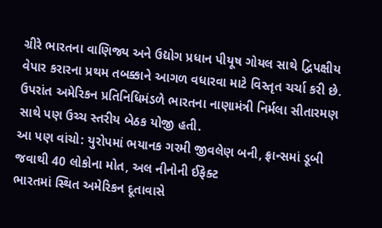ગ્રીરે ભારતના વાણિજ્ય અને ઉદ્યોગ પ્રધાન પીયૂષ ગોયલ સાથે દ્વિપક્ષીય વેપાર કરારના પ્રથમ તબક્કાને આગળ વધારવા માટે વિસ્તૃત ચર્ચા કરી છે. ઉપરાંત અમેરિકન પ્રતિનિધિમંડળે ભારતના નાણામંત્રી નિર્મલા સીતારમણ સાથે પણ ઉચ્ચ સ્તરીય બેઠક યોજી હતી.
આ પણ વાંચો: યુરોપમાં ભયાનક ગરમી જીવલેણ બની, ફ્રાન્સમાં ડૂબી જવાથી 40 લોકોના મોત, અલ નીનોની ઈફેક્ટ
ભારતમાં સ્થિત અમેરિકન દૂતાવાસે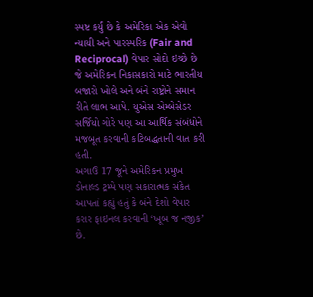સ્પષ્ટ કર્યું છે કે અમેરિકા એક એવો ન્યાયી અને પારસ્પરિક (Fair and Reciprocal) વેપાર સોદો ઇચ્છે છે જે અમેરિકન નિકાસકારો માટે ભારતીય બજારો ખોલે અને બંને રાષ્ટ્રોને સમાન રીતે લાભ આપે. યુએસ એમ્બેસેડર સર્જિયો ગોરે પણ આ આર્થિક સંબંધોને મજબૂત કરવાની કટિબદ્ધતાની વાત કરી હતી.
અગાઉ 17 જૂને અમેરિકન પ્રમુખ ડોનાલ્ડ ટ્રમ્પે પણ સકારાત્મક સંકેત આપતાં કહ્યું હતું કે બંને દેશો વેપાર કરાર ફાઇનલ કરવાની ‘ખૂબ જ નજીક’ છે.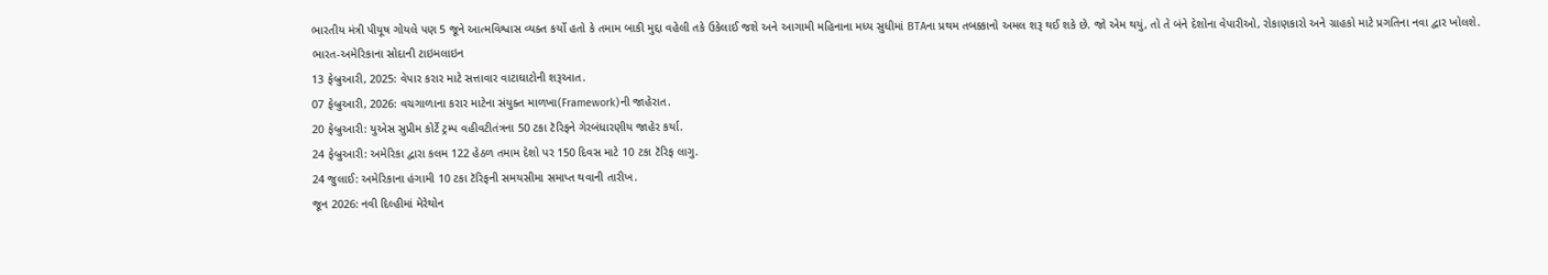ભારતીય મંત્રી પીયૂષ ગોયલે પણ 5 જૂને આત્મવિશ્વાસ વ્યક્ત કર્યો હતો કે તમામ બાકી મુદ્દા વહેલી તકે ઉકેલાઈ જશે અને આગામી મહિનાના મધ્ય સુધીમાં BTAના પ્રથમ તબક્કાનો અમલ શરૂ થઈ શકે છે. જો એમ થયું, તો તે બંને દેશોના વેપારીઓ, રોકાણકારો અને ગ્રાહકો માટે પ્રગતિના નવા દ્વાર ખોલશે.
ભારત-અમેરિકાના સોદાની ટાઇમલાઇન
13 ફેબ્રુઆરી, 2025: વેપાર કરાર માટે સત્તાવાર વાટાઘાટોની શરૂઆત.
07 ફેબ્રુઆરી, 2026: વચગાળાના કરાર માટેના સંયુક્ત માળખા(Framework)ની જાહેરાત.
20 ફેબ્રુઆરી: યુએસ સુપ્રીમ કોર્ટે ટ્રમ્પ વહીવટીતંત્રના 50 ટકા ટૅરિફને ગેરબંધારણીય જાહેર કર્યા.
24 ફેબ્રુઆરી: અમેરિકા દ્વારા કલમ 122 હેઠળ તમામ દેશો પર 150 દિવસ માટે 10 ટકા ટૅરિફ લાગુ.
24 જુલાઈ: અમેરિકાના હંગામી 10 ટકા ટૅરિફની સમયસીમા સમાપ્ત થવાની તારીખ.
જૂન 2026: નવી દિલ્હીમાં મેરેથોન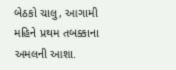બેઠકો ચાલુ, આગામી મહિને પ્રથમ તબક્કાના અમલની આશા.